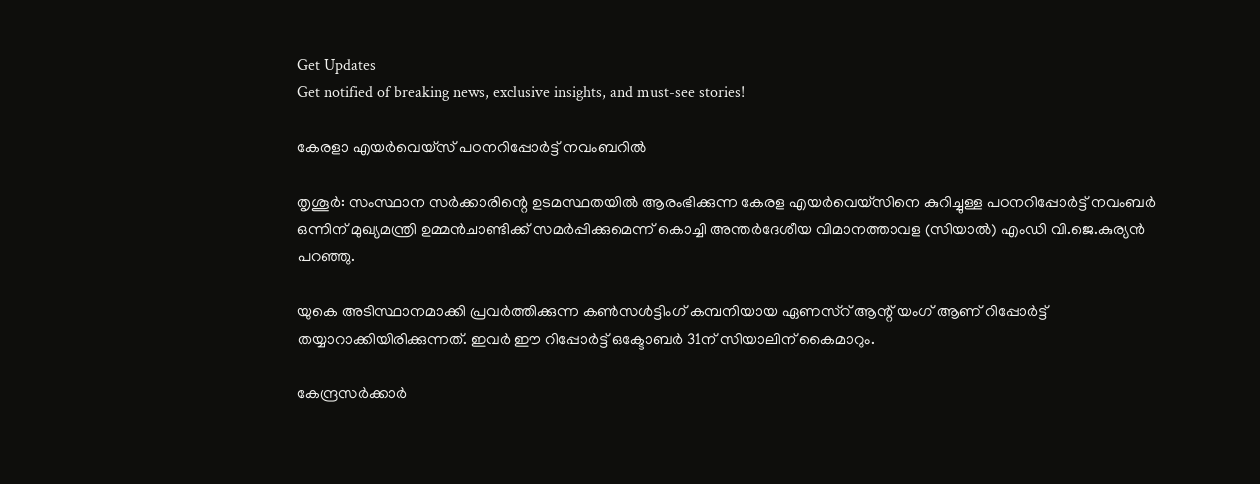Get Updates
Get notified of breaking news, exclusive insights, and must-see stories!

കേരളാ എയര്‍വെയ്സ് പഠനറിപ്പോര്‍ട്ട് നവംബറില്‍

തൃശൂര്‍: സംസ്ഥാന സര്‍ക്കാരിന്റെ ഉടമസ്ഥതയില്‍ ആരംഭിക്കുന്ന കേരള എയര്‍വെയ്സിനെ കുറിച്ചുള്ള പഠനറിപ്പോര്‍ട്ട് നവംബര്‍ ഒന്നിന് മുഖ്യമന്ത്രി ഉമ്മന്‍ചാണ്ടിക്ക് സമര്‍പ്പിക്കുമെന്ന് കൊച്ചി അന്തര്‍ദേശീയ വിമാനത്താവള (സിയാല്‍) എംഡി വി.ജെ.കുര്യന്‍ പറഞ്ഞു.

യുകെ അടിസ്ഥാനമാക്കി പ്രവര്‍ത്തിക്കുന്ന കണ്‍സള്‍ട്ടിംഗ് കമ്പനിയായ ഏണസ്റ് ആന്റ് യംഗ് ആണ് റിപ്പോര്‍ട്ട് തയ്യാറാക്കിയിരിക്കുന്നത്. ഇവര്‍ ഈ റിപ്പോര്‍ട്ട് ഒക്ടോബര്‍ 31ന് സിയാലിന് കൈമാറും.

കേന്ദ്രസര്‍ക്കാര്‍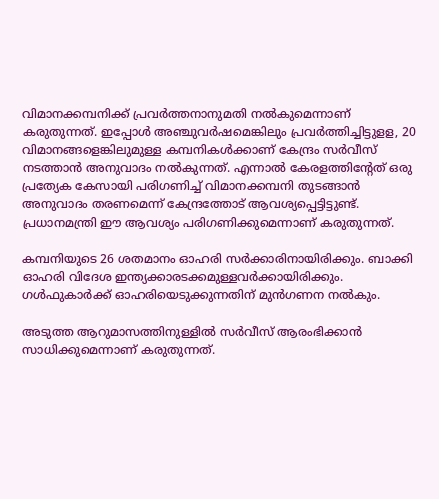വിമാനക്കമ്പനിക്ക് പ്രവര്‍ത്തനാനുമതി നല്‍കുമെന്നാണ് കരുതുന്നത്. ഇപ്പോള്‍ അഞ്ചുവര്‍ഷമെങ്കിലും പ്രവര്‍ത്തിച്ചിട്ടുളള, 20 വിമാനങ്ങളെങ്കിലുമുള്ള കമ്പനികള്‍ക്കാണ് കേന്ദ്രം സര്‍വീസ് നടത്താന്‍ അനുവാദം നല്‍കുന്നത്. എന്നാല്‍ കേരളത്തിന്റേത് ഒരു പ്രത്യേക കേസായി പരിഗണിച്ച് വിമാനക്കമ്പനി തുടങ്ങാന്‍ അനുവാദം തരണമെന്ന് കേന്ദ്രത്തോട് ആവശ്യപ്പെട്ടിട്ടുണ്ട്. പ്രധാനമന്ത്രി ഈ ആവശ്യം പരിഗണിക്കുമെന്നാണ് കരുതുന്നത്.

കമ്പനിയുടെ 26 ശതമാനം ഓഹരി സര്‍ക്കാരിനായിരിക്കും. ബാക്കി ഓഹരി വിദേശ ഇന്ത്യക്കാരടക്കമുള്ളവര്‍ക്കായിരിക്കും. ഗള്‍ഫുകാര്‍ക്ക് ഓഹരിയെടുക്കുന്നതിന് മുന്‍ഗണന നല്‍കും.

അടുത്ത ആറുമാസത്തിനുള്ളില്‍ സര്‍വീസ് ആരംഭിക്കാന്‍ സാധിക്കുമെന്നാണ് കരുതുന്നത്.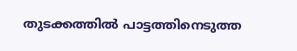തുടക്കത്തില്‍ പാട്ടത്തിനെടുത്ത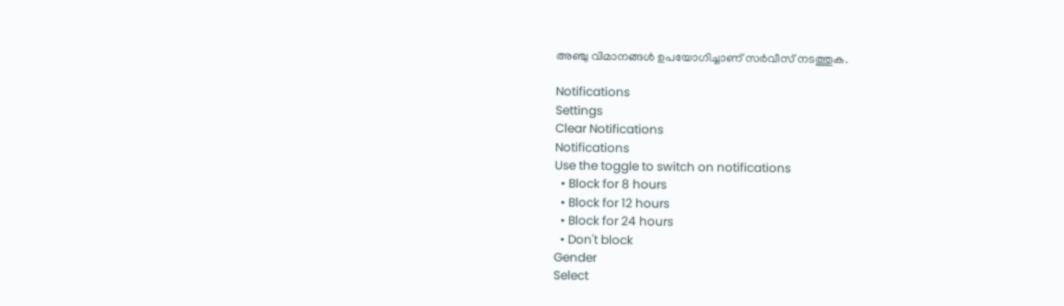അഞ്ചു വിമാനങ്ങള്‍ ഉപയോഗിച്ചാണ് സര്‍വീസ് നടത്തുക.

Notifications
Settings
Clear Notifications
Notifications
Use the toggle to switch on notifications
  • Block for 8 hours
  • Block for 12 hours
  • Block for 24 hours
  • Don't block
Gender
Select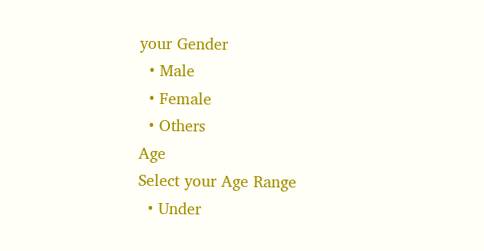your Gender
  • Male
  • Female
  • Others
Age
Select your Age Range
  • Under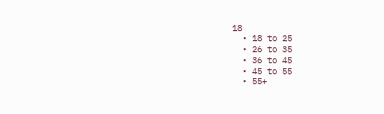18
  • 18 to 25
  • 26 to 35
  • 36 to 45
  • 45 to 55
  • 55+